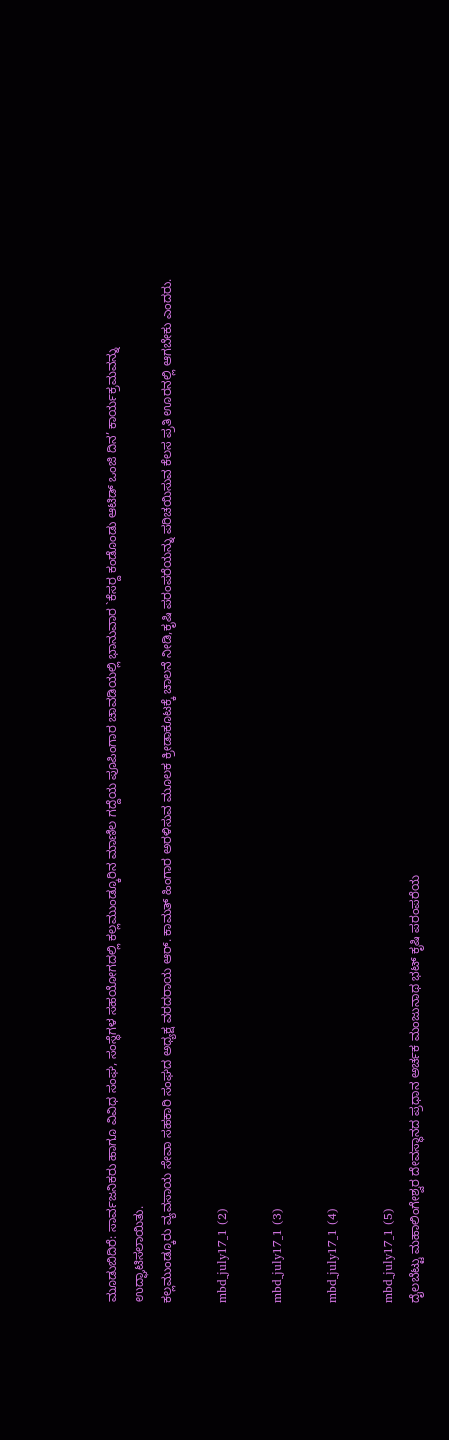ಮೂಡುಬಿದಿರೆ: ಸಾರ್ವಜನಿಕರು ಹಾಗೂ ವಿವಿಧ ಸಂಘ, ಸಂಸ್ಥೆಗಳ ಸಹಯೋಗದಲ್ಲಿ ಕಲ್ಲಮುಂಡ್ಕೂರಿನ ಮಾಣಿಲ ಗದ್ದೆಯ ಪೂಪಿಂಗಾರ ಚಾವಡಿಯಲ್ಲಿ ಭಾನುವಾರ `ಕೆಸರ್‍ದ ಕಂಡೊಂಡು ಆಟಿಡ್ ಒಂಜಿ ದಿನ’ ಕಾರ್ಯಕ್ರಮವನ್ನು ಉದ್ಘಾಟಿಸಲಾಯಿತು.
ಕಲ್ಲಮುಂಡ್ಕೂರು ವ್ಯವಸಾಯ ಸೇವಾ ಸಹಕಾರಿ ಸಂಘದ ಅಧ್ಯಕ್ಷ ವರದರಾಯ ಆರ್. ಕಾಮತ್ ಹಿಂಗಾರ ಅರಳಿಸುವ ಮೂಲಕ ಕ್ರೀಡಾಕೂಟಕ್ಕೆ ಚಾಲನೆ ನೀಡಿ,ಕೃಷಿ ಪರಂಪರೆಯನ್ನು ಪರಿಚಯಿಸುವ ಕೆಲಸ ಪ್ರತಿ ಊರನಲ್ಲಿ ಆಗಬೇಕು ಎಂದರು.

mbd_july17_1 (2)

mbd_july17_1 (3)

mbd_july17_1 (4)

mbd_july17_1 (5)
ದೈಲಬೆಟ್ಟು ಮಹಾಲಿಂಗೇಶ್ವರ ದೇವಸ್ಥಾನದ ಪ್ರಧಾನ ಅರ್ಚಕ ಮಂಜುನಾಥ ಭಟ್ ಕೃಷಿ ಪರಂಪರೆಯ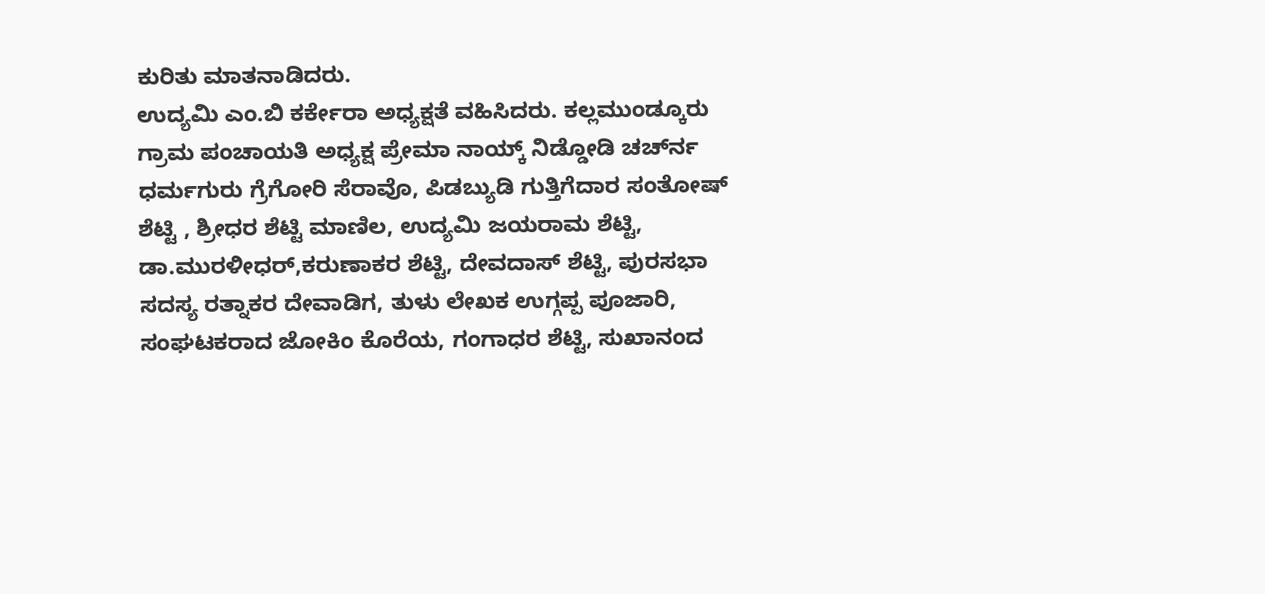ಕುರಿತು ಮಾತನಾಡಿದರು.
ಉದ್ಯಮಿ ಎಂ.ಬಿ ಕರ್ಕೇರಾ ಅಧ್ಯಕ್ಷತೆ ವಹಿಸಿದರು. ಕಲ್ಲಮುಂಡ್ಕೂರು ಗ್ರಾಮ ಪಂಚಾಯತಿ ಅಧ್ಯಕ್ಷ ಪ್ರೇಮಾ ನಾಯ್ಕ್ ನಿಡ್ಡೋಡಿ ಚರ್ಚ್‍ನ ಧರ್ಮಗುರು ಗ್ರೆಗೋರಿ ಸೆರಾವೊ, ಪಿಡಬ್ಯುಡಿ ಗುತ್ತಿಗೆದಾರ ಸಂತೋಷ್ ಶೆಟ್ಟಿ , ಶ್ರೀಧರ ಶೆಟ್ಟಿ ಮಾಣಿಲ, ಉದ್ಯಮಿ ಜಯರಾಮ ಶೆಟ್ಟಿ, ಡಾ.ಮುರಳೀಧರ್,ಕರುಣಾಕರ ಶೆಟ್ಟಿ, ದೇವದಾಸ್ ಶೆಟ್ಟಿ, ಪುರಸಭಾ ಸದಸ್ಯ ರತ್ನಾಕರ ದೇವಾಡಿಗ, ತುಳು ಲೇಖಕ ಉಗ್ಗಪ್ಪ ಪೂಜಾರಿ, ಸಂಘಟಕರಾದ ಜೋಕಿಂ ಕೊರೆಯ, ಗಂಗಾಧರ ಶೆಟ್ಟಿ, ಸುಖಾನಂದ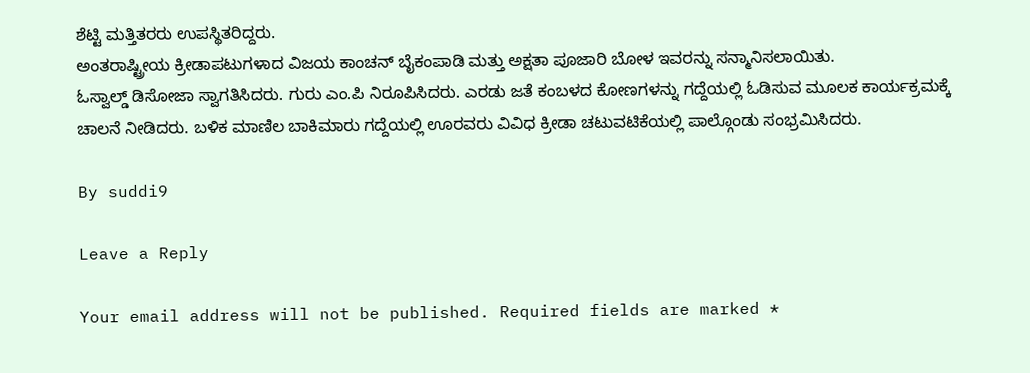ಶೆಟ್ಟಿ ಮತ್ತಿತರರು ಉಪಸ್ಥಿತರಿದ್ದರು.
ಅಂತರಾಷ್ಟ್ರೀಯ ಕ್ರೀಡಾಪಟುಗಳಾದ ವಿಜಯ ಕಾಂಚನ್ ಬೈಕಂಪಾಡಿ ಮತ್ತು ಅಕ್ಷತಾ ಪೂಜಾರಿ ಬೋಳ ಇವರನ್ನು ಸನ್ಮಾನಿಸಲಾಯಿತು.
ಓಸ್ವಾಲ್ಡ್ ಡಿಸೋಜಾ ಸ್ವಾಗತಿಸಿದರು. ಗುರು ಎಂ.ಪಿ ನಿರೂಪಿಸಿದರು. ಎರಡು ಜತೆ ಕಂಬಳದ ಕೋಣಗಳನ್ನು ಗದ್ದೆಯಲ್ಲಿ ಓಡಿಸುವ ಮೂಲಕ ಕಾರ್ಯಕ್ರಮಕ್ಕೆ ಚಾಲನೆ ನೀಡಿದರು. ಬಳಿಕ ಮಾಣಿಲ ಬಾಕಿಮಾರು ಗದ್ದೆಯಲ್ಲಿ ಊರವರು ವಿವಿಧ ಕ್ರೀಡಾ ಚಟುವಟಿಕೆಯಲ್ಲಿ ಪಾಲ್ಗೊಂಡು ಸಂಭ್ರಮಿಸಿದರು.

By suddi9

Leave a Reply

Your email address will not be published. Required fields are marked *